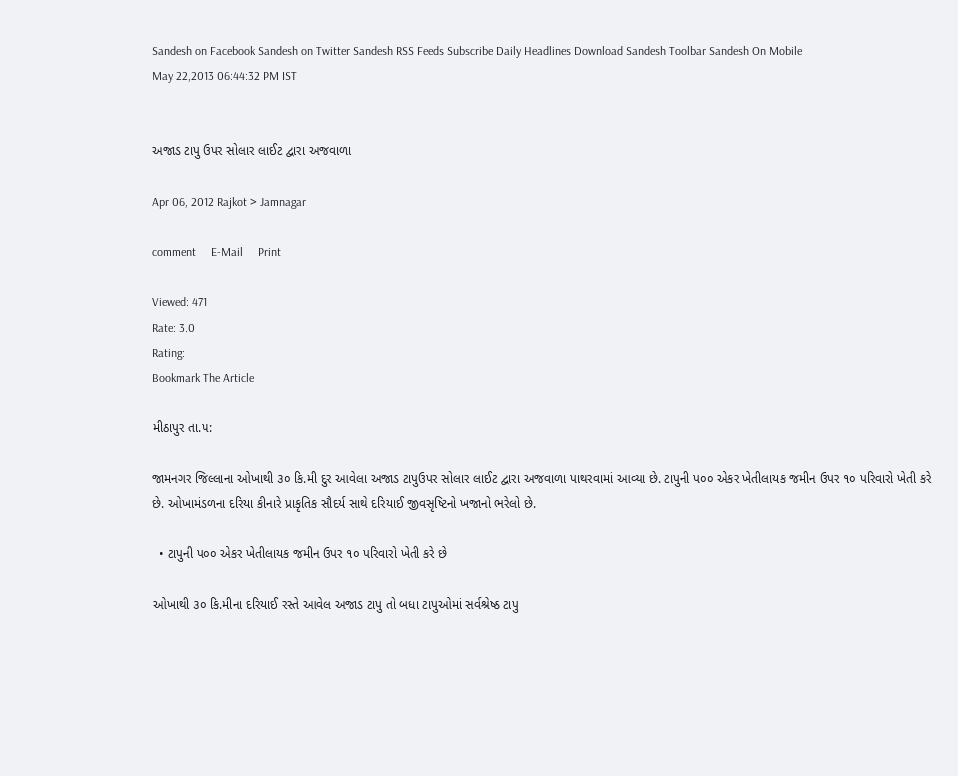Sandesh on Facebook Sandesh on Twitter Sandesh RSS Feeds Subscribe Daily Headlines Download Sandesh Toolbar Sandesh On Mobile
May 22,2013 06:44:32 PM IST


અજાડ ટાપુ ઉપર સોલાર લાઈટ દ્વારા અજવાળા

Apr 06, 2012 Rajkot > Jamnagar

comment     E-Mail     Print

Viewed: 471
Rate: 3.0
Rating:
Bookmark The Article

મીઠાપુર તા.૫:

જામનગર જિલ્લાના ઓખાથી ૩૦ કિ.મી દુર આવેલા અજાડ ટાપુઉપર સોલાર લાઈટ દ્વારા અજવાળા પાથરવામાં આવ્યા છે. ટાપુની પ૦૦ એકર ખેતીલાયક જમીન ઉપર ૧૦ પરિવારો ખેતી કરે છે. ઓખામંડળના દરિયા કીનારે પ્રાકૃતિક સૌદર્ય સાથે દરિયાઈ જીવસૃષ્ટિનો ખજાનો ભરેલો છે.

  • ટાપુની પ૦૦ એકર ખેતીલાયક જમીન ઉપર ૧૦ પરિવારો ખેતી કરે છે

ઓખાથી ૩૦ કિ.મીના દરિયાઈ રસ્તે આવેલ અજાડ ટાપુ તો બધા ટાપુઓમાં સર્વશ્રેષ્ઠ ટાપુ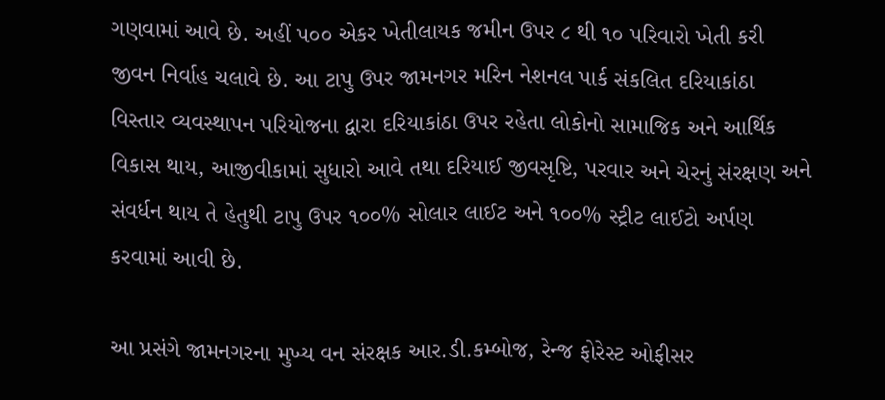ગણવામાં આવે છે. અહીં પ૦૦ એકર ખેતીલાયક જમીન ઉપર ૮ થી ૧૦ પરિવારો ખેતી કરી જીવન નિર્વાહ ચલાવે છે. આ ટાપુ ઉપર જામનગર મરિન નેશનલ પાર્ક સંકલિત દરિયાકાંઠા વિસ્તાર વ્યવસ્થાપન પરિયોજના દ્વારા દરિયાકાંઠા ઉપર રહેતા લોકોનો સામાજિક અને આર્થિક વિકાસ થાય, આજીવીકામાં સુધારો આવે તથા દરિયાઈ જીવસૃષ્ટિ, પરવાર અને ચેરનું સંરક્ષણ અને સંવર્ધન થાય તે હેતુથી ટાપુ ઉપર ૧૦૦% સોલાર લાઈટ અને ૧૦૦% સ્ટ્રીટ લાઈટો અર્પણ કરવામાં આવી છે.

આ પ્રસંગે જામનગરના મુખ્ય વન સંરક્ષક આર.ડી.કમ્બોજ, રેન્જ ફોરેસ્ટ ઓફીસર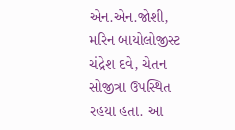એન.એન.જોશી, મરિન બાયોલોજીસ્ટ ચંદ્રેશ દવે, ચેતન સોજીત્રા ઉપસ્થિત રહયા હતા. આ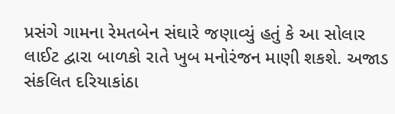પ્રસંગે ગામના રેમતબેન સંઘારે જણાવ્યું હતું કે આ સોલાર લાઈટ દ્વારા બાળકો રાતે ખુબ મનોરંજન માણી શકશે. અજાડ સંકલિત દરિયાકાંઠા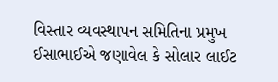વિસ્તાર વ્યવસ્થાપન સમિતિના પ્રમુખ ઈસાભાઈએ જણાવેલ કે સોલાર લાઈટ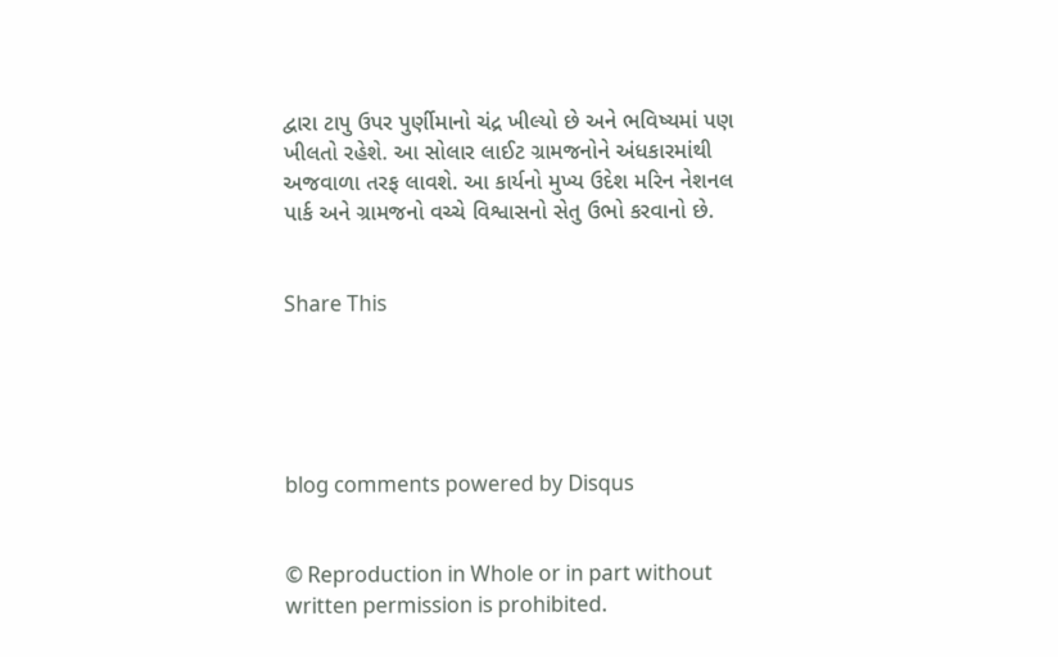દ્વારા ટાપુ ઉપર પુર્ણીમાનો ચંદ્ર ખીલ્યો છે અને ભવિષ્યમાં પણ ખીલતો રહેશે. આ સોલાર લાઈટ ગ્રામજનોને અંધકારમાંથી અજવાળા તરફ લાવશે. આ કાર્યનો મુખ્ય ઉદેશ મરિન નેશનલ પાર્ક અને ગ્રામજનો વચ્ચે વિશ્વાસનો સેતુ ઉભો કરવાનો છે.


Share This





blog comments powered by Disqus


© Reproduction in Whole or in part without written permission is prohibited.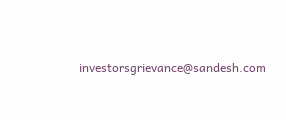investorsgrievance@sandesh.com